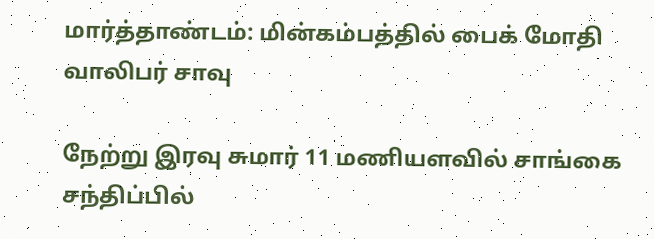மார்த்தாண்டம்: மின்கம்பத்தில் பைக் மோதி வாலிபர் சாவு

நேற்று இரவு சுமார் 11 மணியளவில் சாங்கை சந்திப்பில்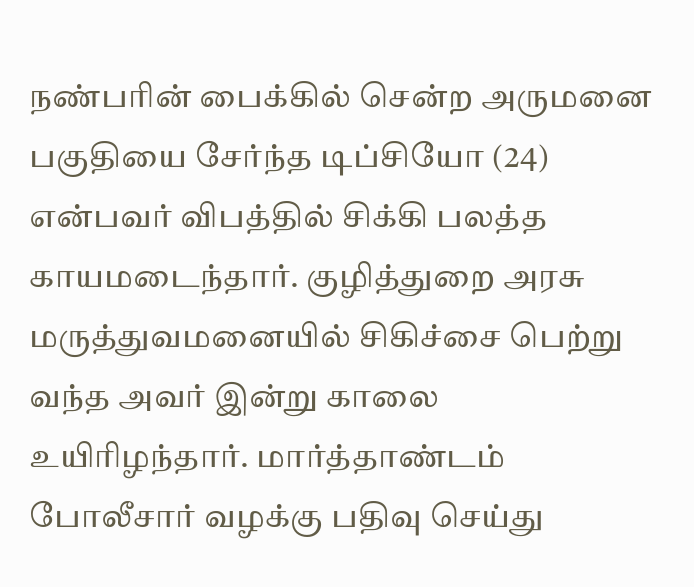நண்பரின் பைக்கில் சென்ற அருமனை பகுதியை சேர்ந்த டிப்சியோ (24) என்பவர் விபத்தில் சிக்கி பலத்த காயமடைந்தார். குழித்துறை அரசு மருத்துவமனையில் சிகிச்சை பெற்று வந்த அவர் இன்று காலை உயிரிழந்தார். மார்த்தாண்டம் போலீசார் வழக்கு பதிவு செய்து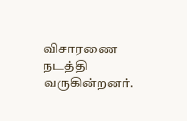விசாரணை நடத்தி வருகின்றனர்.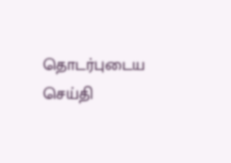தொடர்புடைய செய்தி